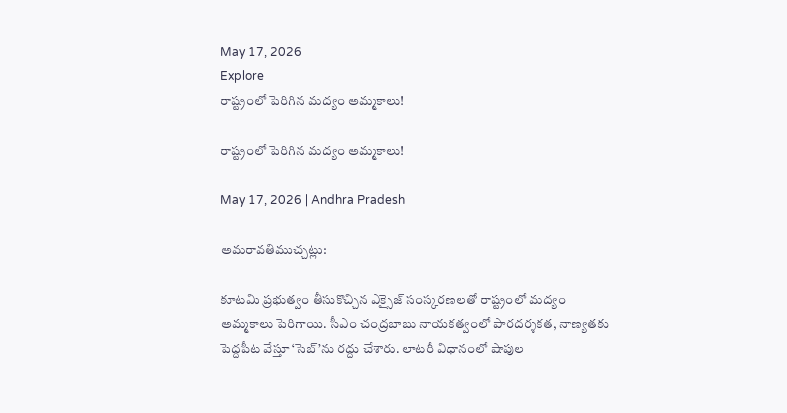May 17, 2026
Explore
రాష్ట్రంలో పెరిగిన మద్యం అమ్మకాలు!

రాష్ట్రంలో పెరిగిన మద్యం అమ్మకాలు!

May 17, 2026 | Andhra Pradesh

అమరావతిముచ్చట్లు:

కూటమి ప్రభుత్వం తీసుకొచ్చిన ఎక్సైజ్ సంస్కరణలతో రాష్ట్రంలో మద్యం అమ్మకాలు పెరిగాయి. సీఎం చంద్రబాబు నాయకత్వంలో పారదర్శకత, నాణ్యతకు పెద్దపీట వేస్తూ ‘సెబ్’ను రద్దు చేశారు. లాటరీ విధానంలో షాపుల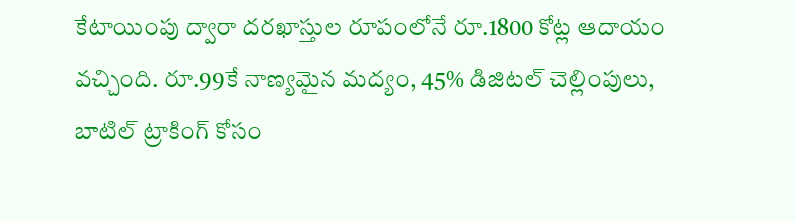కేటాయింపు ద్వారా దరఖాస్తుల రూపంలోనే రూ.1800 కోట్ల ఆదాయం వచ్చింది. రూ.99కే నాణ్యమైన మద్యం, 45% డిజిటల్ చెల్లింపులు, బాటిల్ ట్రాకింగ్ కోసం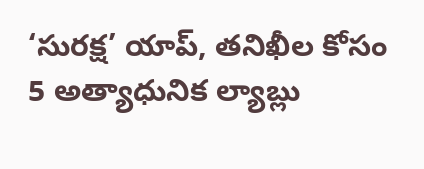‘సురక్ష’ యాప్, తనిఖీల కోసం 5 అత్యాధునిక ల్యాబ్లు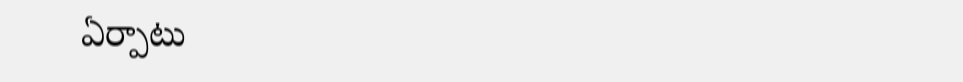ఏర్పాటు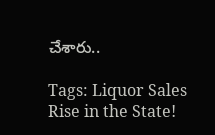చేశారు..

Tags: Liquor Sales Rise in the State!